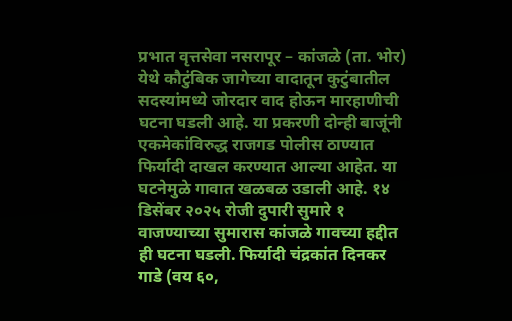प्रभात वृत्तसेवा नसरापूर – कांजळे (ता. भोर) येथे कौटुंबिक जागेच्या वादातून कुटुंबातील सदस्यांमध्ये जोरदार वाद होऊन मारहाणीची घटना घडली आहे. या प्रकरणी दोन्ही बाजूंनी एकमेकांविरुद्ध राजगड पोलीस ठाण्यात फिर्यादी दाखल करण्यात आल्या आहेत. या घटनेमुळे गावात खळबळ उडाली आहे. १४ डिसेंबर २०२५ रोजी दुपारी सुमारे १ वाजण्याच्या सुमारास कांजळे गावच्या हद्दीत ही घटना घडली. फिर्यादी चंद्रकांत दिनकर गाडे (वय ६०,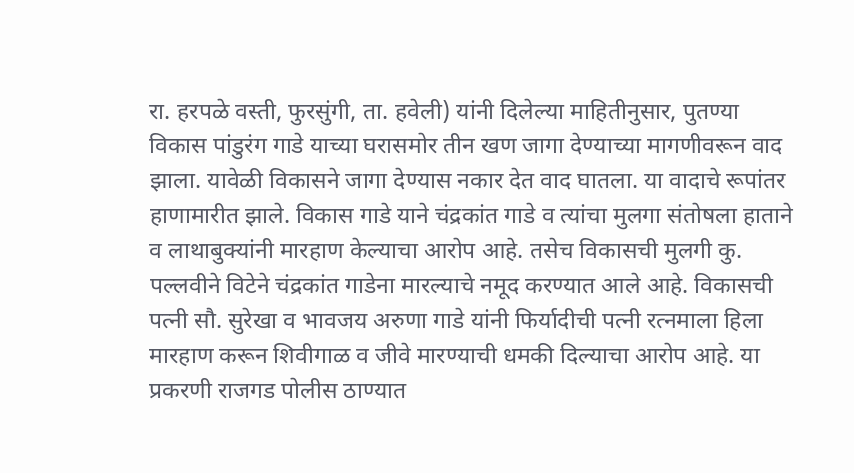रा. हरपळे वस्ती, फुरसुंगी, ता. हवेली) यांनी दिलेल्या माहितीनुसार, पुतण्या विकास पांडुरंग गाडे याच्या घरासमोर तीन खण जागा देण्याच्या मागणीवरून वाद झाला. यावेळी विकासने जागा देण्यास नकार देत वाद घातला. या वादाचे रूपांतर हाणामारीत झाले. विकास गाडे याने चंद्रकांत गाडे व त्यांचा मुलगा संतोषला हाताने व लाथाबुक्यांनी मारहाण केल्याचा आरोप आहे. तसेच विकासची मुलगी कु. पल्लवीने विटेने चंद्रकांत गाडेना मारल्याचे नमूद करण्यात आले आहे. विकासची पत्नी सौ. सुरेखा व भावजय अरुणा गाडे यांनी फिर्यादीची पत्नी रत्नमाला हिला मारहाण करून शिवीगाळ व जीवे मारण्याची धमकी दिल्याचा आरोप आहे. या प्रकरणी राजगड पोलीस ठाण्यात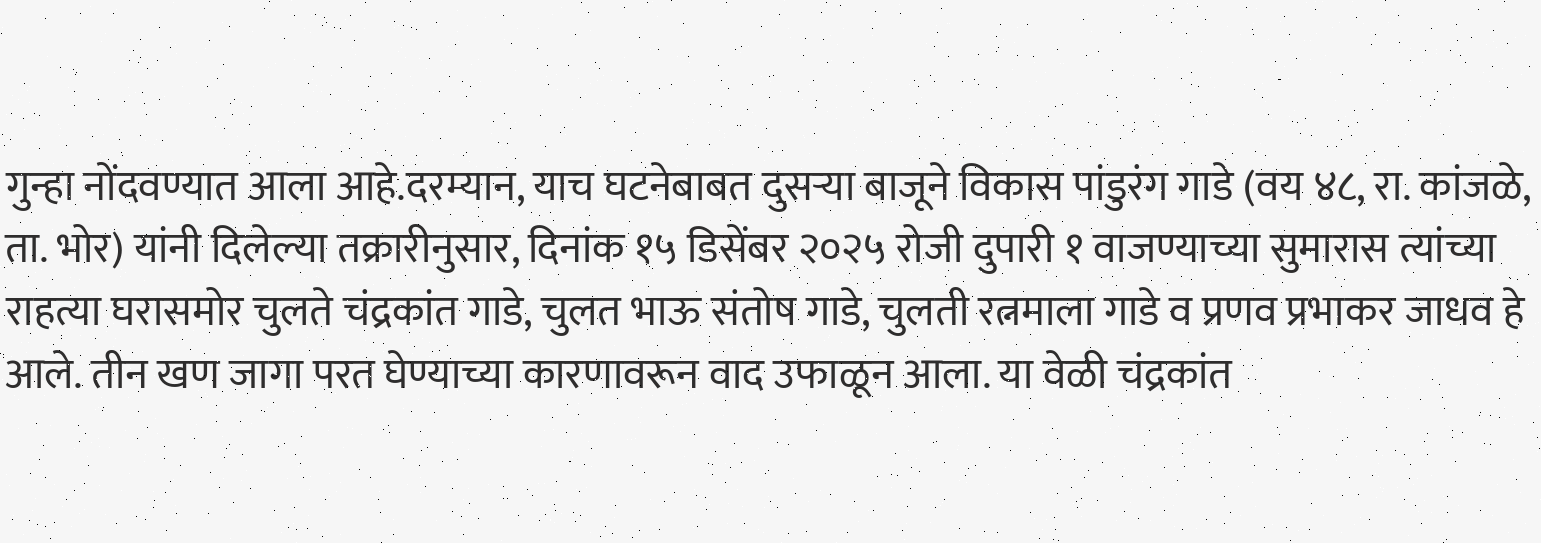गुन्हा नोंदवण्यात आला आहे.दरम्यान, याच घटनेबाबत दुसऱ्या बाजूने विकास पांडुरंग गाडे (वय ४८, रा. कांजळे, ता. भोर) यांनी दिलेल्या तक्रारीनुसार, दिनांक १५ डिसेंबर २०२५ रोजी दुपारी १ वाजण्याच्या सुमारास त्यांच्या राहत्या घरासमोर चुलते चंद्रकांत गाडे, चुलत भाऊ संतोष गाडे, चुलती रत्नमाला गाडे व प्रणव प्रभाकर जाधव हे आले. तीन खण जागा परत घेण्याच्या कारणावरून वाद उफाळून आला. या वेळी चंद्रकांत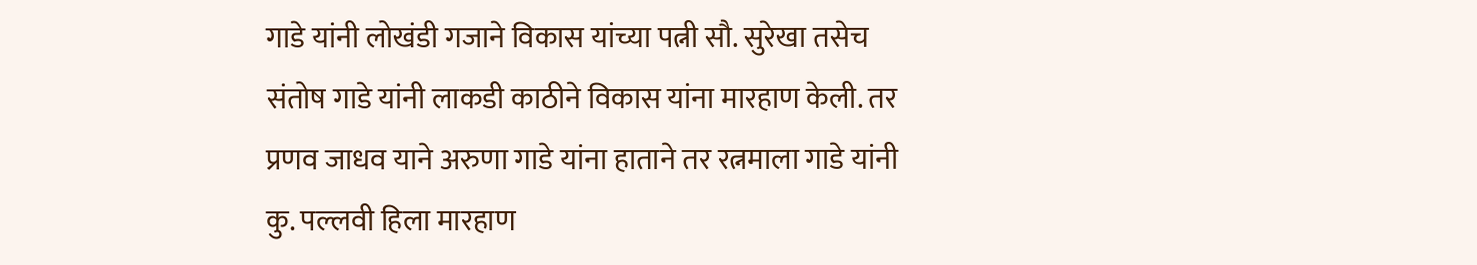गाडे यांनी लोखंडी गजाने विकास यांच्या पत्नी सौ. सुरेखा तसेच संतोष गाडे यांनी लाकडी काठीने विकास यांना मारहाण केली. तर प्रणव जाधव याने अरुणा गाडे यांना हाताने तर रत्नमाला गाडे यांनी कु. पल्लवी हिला मारहाण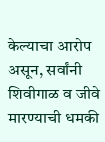केल्याचा आरोप असून, सर्वांनी शिवीगाळ व जीवे मारण्याची धमकी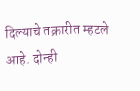दिल्याचे तक्रारीत म्हटले आहे. दोन्ही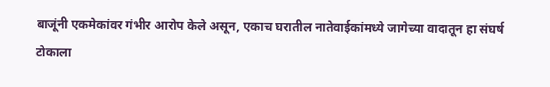बाजूंनी एकमेकांवर गंभीर आरोप केले असून, एकाच घरातील नातेवाईकांमध्ये जागेच्या वादातून हा संघर्ष टोकाला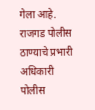गेला आहे. राजगड पोलीस ठाण्याचे प्रभारी अधिकारी पोलीस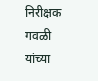निरीक्षक गवळी यांच्या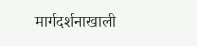मार्गदर्शनाखाली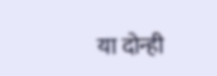या दोन्ही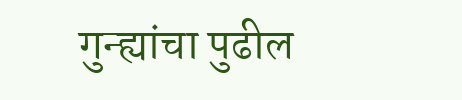गुन्ह्यांचा पुढील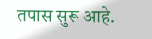तपास सुरू आहे.